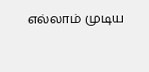எல்லாம் முடிய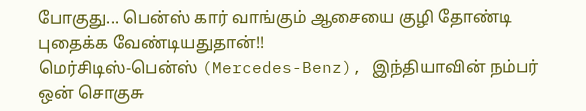போகுது... பென்ஸ் கார் வாங்கும் ஆசையை குழி தோண்டி புதைக்க வேண்டியதுதான்!!
மெர்சிடிஸ்-பென்ஸ் (Mercedes-Benz), இந்தியாவின் நம்பர் ஒன் சொகுசு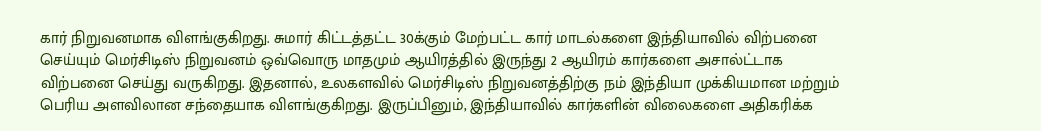கார் நிறுவனமாக விளங்குகிறது. சுமார் கிட்டத்தட்ட 30க்கும் மேற்பட்ட கார் மாடல்களை இந்தியாவில் விற்பனை செய்யும் மெர்சிடிஸ் நிறுவனம் ஒவ்வொரு மாதமும் ஆயிரத்தில் இருந்து 2 ஆயிரம் கார்களை அசால்ட்டாக விற்பனை செய்து வருகிறது. இதனால், உலகளவில் மெர்சிடிஸ் நிறுவனத்திற்கு நம் இந்தியா முக்கியமான மற்றும் பெரிய அளவிலான சந்தையாக விளங்குகிறது. இருப்பினும், இந்தியாவில் கார்களின் விலைகளை அதிகரிக்க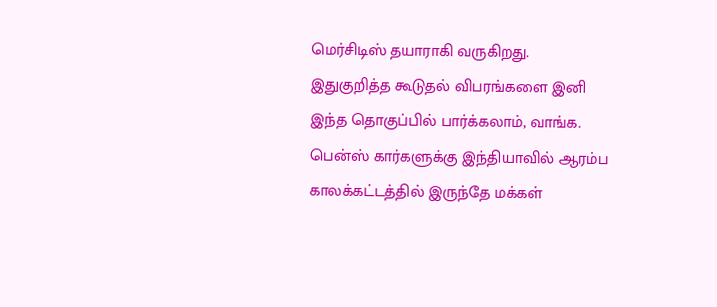மெர்சிடிஸ் தயாராகி வருகிறது. இதுகுறித்த கூடுதல் விபரங்களை இனி இந்த தொகுப்பில் பார்க்கலாம், வாங்க.
பென்ஸ் கார்களுக்கு இந்தியாவில் ஆரம்ப காலக்கட்டத்தில் இருந்தே மக்கள்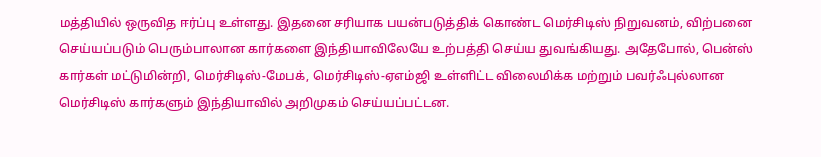மத்தியில் ஒருவித ஈர்ப்பு உள்ளது. இதனை சரியாக பயன்படுத்திக் கொண்ட மெர்சிடிஸ் நிறுவனம், விற்பனை செய்யப்படும் பெரும்பாலான கார்களை இந்தியாவிலேயே உற்பத்தி செய்ய துவங்கியது. அதேபோல், பென்ஸ் கார்கள் மட்டுமின்றி, மெர்சிடிஸ்-மேபக், மெர்சிடிஸ்-ஏஎம்ஜி உள்ளிட்ட விலைமிக்க மற்றும் பவர்ஃபுல்லான மெர்சிடிஸ் கார்களும் இந்தியாவில் அறிமுகம் செய்யப்பட்டன.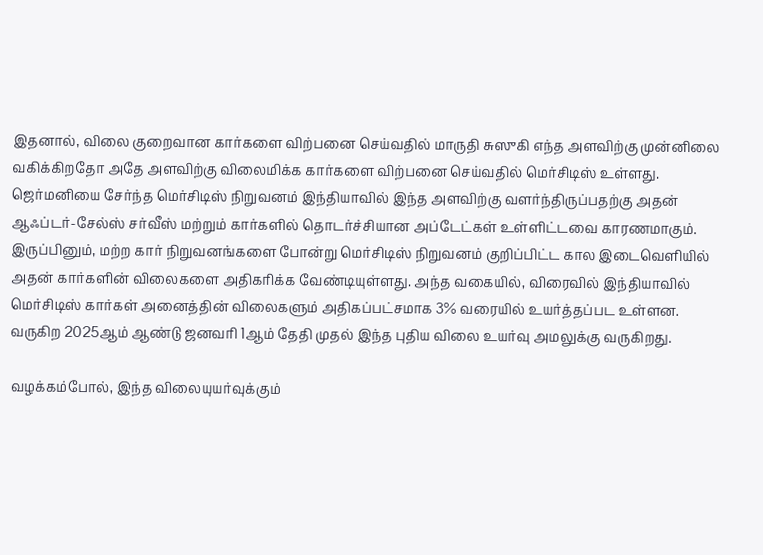இதனால், விலை குறைவான கார்களை விற்பனை செய்வதில் மாருதி சுஸுகி எந்த அளவிற்கு முன்னிலை வகிக்கிறதோ அதே அளவிற்கு விலைமிக்க கார்களை விற்பனை செய்வதில் மெர்சிடிஸ் உள்ளது. ஜெர்மனியை சேர்ந்த மெர்சிடிஸ் நிறுவனம் இந்தியாவில் இந்த அளவிற்கு வளர்ந்திருப்பதற்கு அதன் ஆஃப்டர்-சேல்ஸ் சர்வீஸ் மற்றும் கார்களில் தொடர்ச்சியான அப்டேட்கள் உள்ளிட்டவை காரணமாகும்.
இருப்பினும், மற்ற கார் நிறுவனங்களை போன்று மெர்சிடிஸ் நிறுவனம் குறிப்பிட்ட கால இடைவெளியில் அதன் கார்களின் விலைகளை அதிகரிக்க வேண்டியுள்ளது. அந்த வகையில், விரைவில் இந்தியாவில் மெர்சிடிஸ் கார்கள் அனைத்தின் விலைகளும் அதிகப்பட்சமாக 3% வரையில் உயர்த்தப்பட உள்ளன. வருகிற 2025ஆம் ஆண்டு ஜனவரி 1ஆம் தேதி முதல் இந்த புதிய விலை உயர்வு அமலுக்கு வருகிறது.

வழக்கம்போல், இந்த விலையுயர்வுக்கும்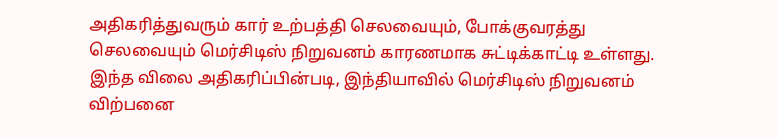அதிகரித்துவரும் கார் உற்பத்தி செலவையும், போக்குவரத்து செலவையும் மெர்சிடிஸ் நிறுவனம் காரணமாக சுட்டிக்காட்டி உள்ளது. இந்த விலை அதிகரிப்பின்படி, இந்தியாவில் மெர்சிடிஸ் நிறுவனம் விற்பனை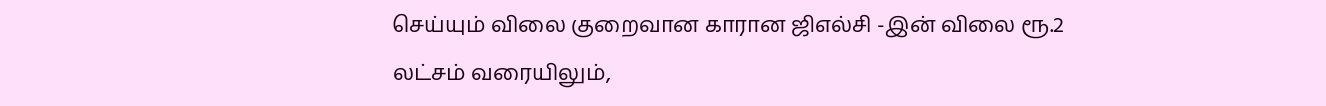செய்யும் விலை குறைவான காரான ஜிஎல்சி -இன் விலை ரூ.2 லட்சம் வரையிலும்,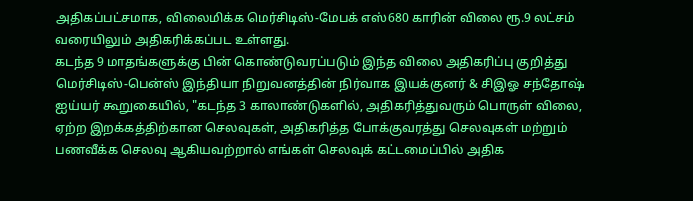அதிகப்பட்சமாக, விலைமிக்க மெர்சிடிஸ்-மேபக் எஸ்680 காரின் விலை ரூ.9 லட்சம் வரையிலும் அதிகரிக்கப்பட உள்ளது.
கடந்த 9 மாதங்களுக்கு பின் கொண்டுவரப்படும் இந்த விலை அதிகரிப்பு குறித்து மெர்சிடிஸ்-பென்ஸ் இந்தியா நிறுவனத்தின் நிர்வாக இயக்குனர் & சிஇஓ சந்தோஷ் ஐய்யர் கூறுகையில், "கடந்த 3 காலாண்டுகளில், அதிகரித்துவரும் பொருள் விலை, ஏற்ற இறக்கத்திற்கான செலவுகள், அதிகரித்த போக்குவரத்து செலவுகள் மற்றும் பணவீக்க செலவு ஆகியவற்றால் எங்கள் செலவுக் கட்டமைப்பில் அதிக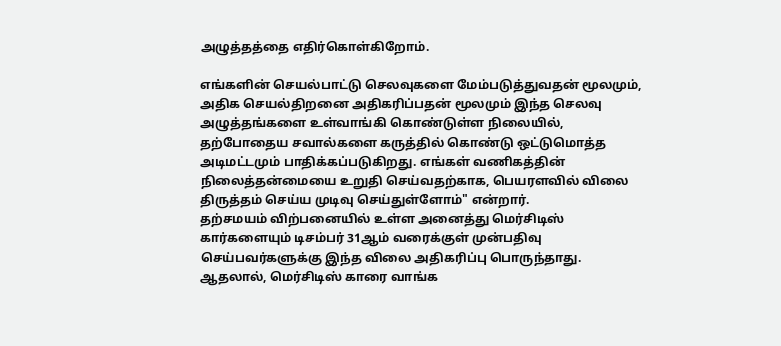அழுத்தத்தை எதிர்கொள்கிறோம்.

எங்களின் செயல்பாட்டு செலவுகளை மேம்படுத்துவதன் மூலமும், அதிக செயல்திறனை அதிகரிப்பதன் மூலமும் இந்த செலவு அழுத்தங்களை உள்வாங்கி கொண்டுள்ள நிலையில், தற்போதைய சவால்களை கருத்தில் கொண்டு ஒட்டுமொத்த அடிமட்டமும் பாதிக்கப்படுகிறது. எங்கள் வணிகத்தின் நிலைத்தன்மையை உறுதி செய்வதற்காக, பெயரளவில் விலை திருத்தம் செய்ய முடிவு செய்துள்ளோம்" என்றார்.
தற்சமயம் விற்பனையில் உள்ள அனைத்து மெர்சிடிஸ் கார்களையும் டிசம்பர் 31ஆம் வரைக்குள் முன்பதிவு செய்பவர்களுக்கு இந்த விலை அதிகரிப்பு பொருந்தாது. ஆதலால், மெர்சிடிஸ் காரை வாங்க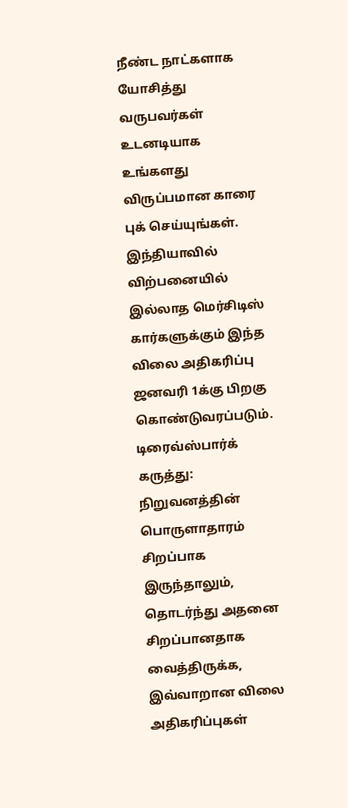நீண்ட நாட்களாக யோசித்து வருபவர்கள் உடனடியாக உங்களது விருப்பமான காரை புக் செய்யுங்கள். இந்தியாவில் விற்பனையில் இல்லாத மெர்சிடிஸ் கார்களுக்கும் இந்த விலை அதிகரிப்பு ஜனவரி 1க்கு பிறகு கொண்டுவரப்படும்.
டிரைவ்ஸ்பார்க் கருத்து: நிறுவனத்தின் பொருளாதாரம் சிறப்பாக இருந்தாலும், தொடர்ந்து அதனை சிறப்பானதாக வைத்திருக்க, இவ்வாறான விலை அதிகரிப்புகள்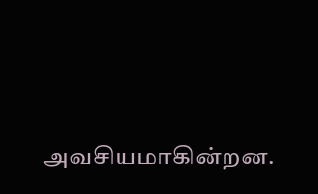அவசியமாகின்றன.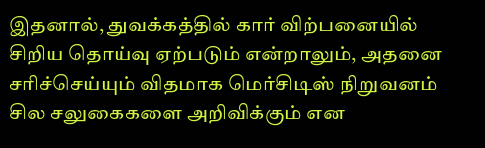இதனால், துவக்கத்தில் கார் விற்பனையில் சிறிய தொய்வு ஏற்படும் என்றாலும், அதனை சரிச்செய்யும் விதமாக மெர்சிடிஸ் நிறுவனம் சில சலுகைகளை அறிவிக்கும் என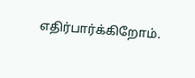எதிர்பார்க்கிறோம்.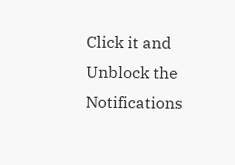Click it and Unblock the Notifications